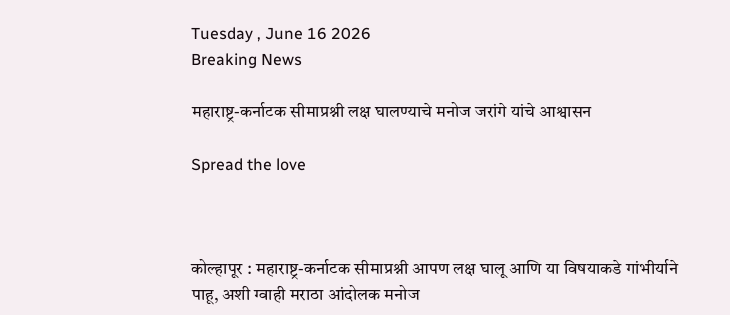Tuesday , June 16 2026
Breaking News

महाराष्ट्र-कर्नाटक सीमाप्रश्नी लक्ष घालण्याचे मनोज जरांगे यांचे आश्वासन

Spread the love



कोल्हापूर : महाराष्ट्र-कर्नाटक सीमाप्रश्नी आपण लक्ष घालू आणि या विषयाकडे गांभीर्याने पाहू, अशी ग्वाही मराठा आंदोलक मनोज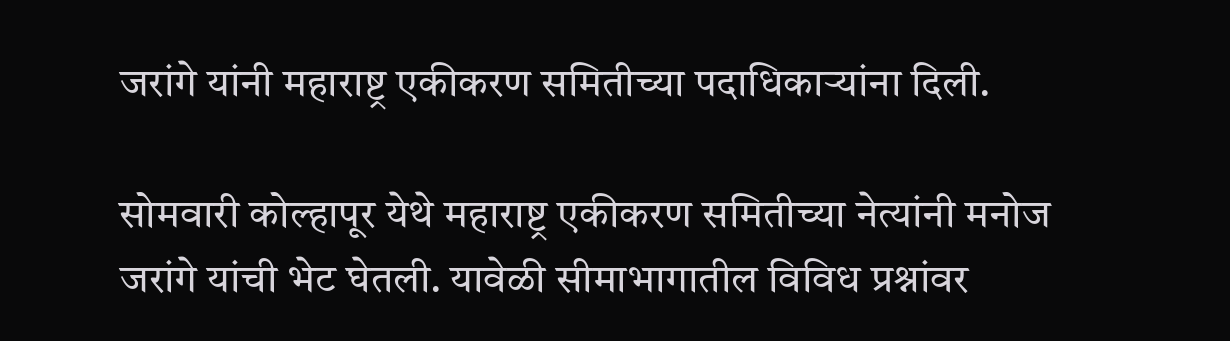जरांगे यांनी महाराष्ट्र एकीकरण समितीच्या पदाधिकाऱ्यांना दिली.

सोमवारी कोल्हापूर येथे महाराष्ट्र एकीकरण समितीच्या नेत्यांनी मनोज जरांगे यांची भेट घेतली. यावेळी सीमाभागातील विविध प्रश्नांवर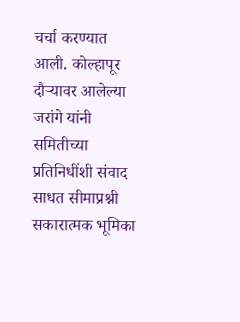चर्चा करण्यात आली. कोल्हापूर दौऱ्यावर आलेल्या जरांगे यांनी समितीच्या प्रतिनिधींशी संवाद साधत सीमाप्रश्नी सकारात्मक भूमिका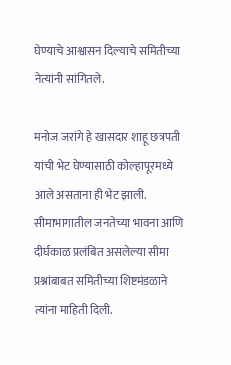घेण्याचे आश्वासन दिल्याचे समितीच्या नेत्यांनी सांगितले.

मनोज जरांगे हे खासदार शाहू छत्रपती यांची भेट घेण्यासाठी कोल्हापूरमध्ये आले असताना ही भेट झाली. सीमाभागातील जनतेच्या भावना आणि दीर्घकाळ प्रलंबित असलेल्या सीमा प्रश्नांबाबत समितीच्या शिष्टमंडळाने त्यांना माहिती दिली.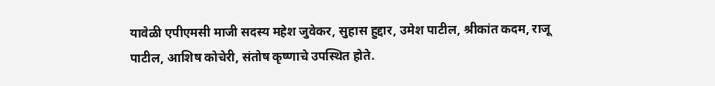यावेळी एपीएमसी माजी सदस्य महेश जुवेकर, सुहास हुद्दार, उमेश पाटील, श्रीकांत कदम, राजू पाटील, आशिष कोचेरी, संतोष कृष्णाचे उपस्थित होते.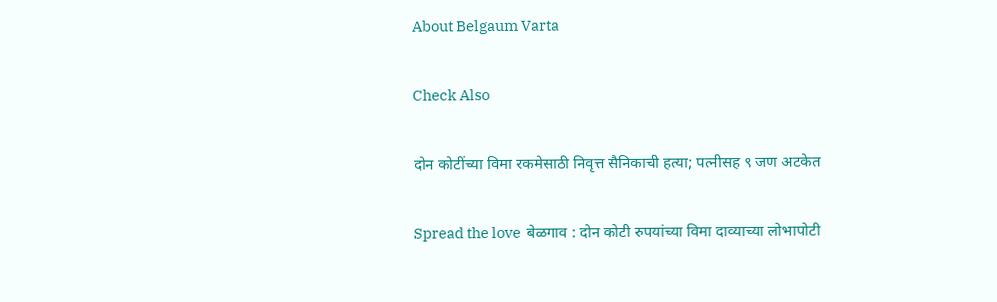About Belgaum Varta

Check Also

दोन कोटींच्या विमा रकमेसाठी निवृत्त सैनिकाची हत्या; पत्नीसह ९ जण अटकेत

Spread the love  बेळगाव : दोन कोटी रुपयांच्या विमा दाव्याच्या लोभापोटी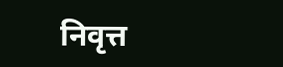निवृत्त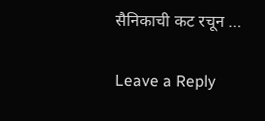सैनिकाची कट रचून …

Leave a Reply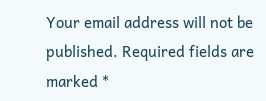Your email address will not be published. Required fields are marked *